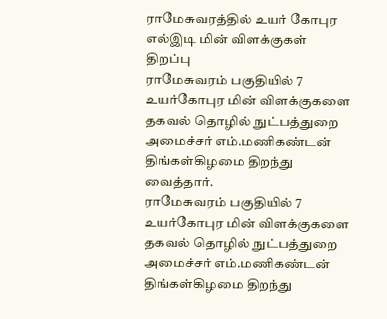ராமேசுவரத்தில் உயர் கோபுர எல்இடி மின் விளக்குகள் திறப்பு
ராமேசுவரம் பகுதியில் 7 உயர்கோபுர மின் விளக்குகளை தகவல் தொழில் நுட்பத்துறை அமைச்சர் எம்.மணிகண்டன் திங்கள்கிழமை திறந்து வைத்தார்.
ராமேசுவரம் பகுதியில் 7 உயர்கோபுர மின் விளக்குகளை தகவல் தொழில் நுட்பத்துறை அமைச்சர் எம்.மணிகண்டன் திங்கள்கிழமை திறந்து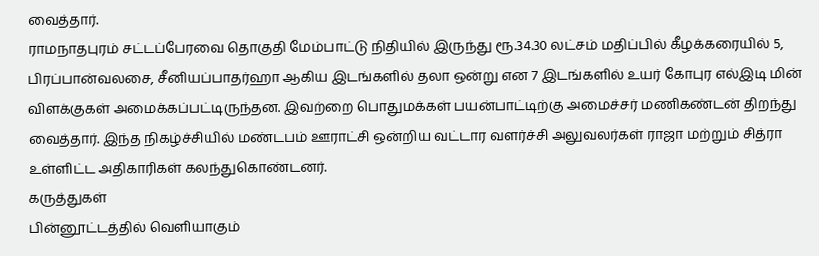வைத்தார்.
ராமநாதபுரம் சட்டப்பேரவை தொகுதி மேம்பாட்டு நிதியில் இருந்து ரூ.34.30 லட்சம் மதிப்பில் கீழக்கரையில் 5, பிரப்பான்வலசை, சீனியப்பாதர்ஹா ஆகிய இடங்களில் தலா ஒன்று என 7 இடங்களில் உயர் கோபுர எல்இடி மின் விளக்குகள் அமைக்கப்பட்டிருந்தன. இவற்றை பொதுமக்கள் பயன்பாட்டிற்கு அமைச்சர் மணிகண்டன் திறந்து வைத்தார். இந்த நிகழ்ச்சியில் மண்டபம் ஊராட்சி ஒன்றிய வட்டார வளர்ச்சி அலுவலர்கள் ராஜா மற்றும் சித்ரா உள்ளிட்ட அதிகாரிகள் கலந்துகொண்டனர்.
கருத்துகள்
பின்னூட்டத்தில் வெளியாகும்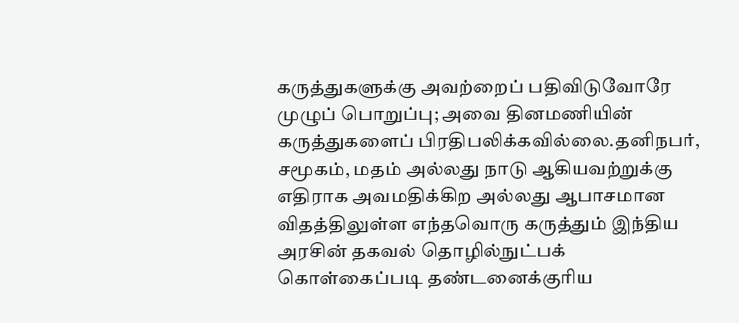கருத்துகளுக்கு அவற்றைப் பதிவிடுவோரே முழுப் பொறுப்பு; அவை தினமணியின் கருத்துகளைப் பிரதிபலிக்கவில்லை.தனிநபர், சமூகம், மதம் அல்லது நாடு ஆகியவற்றுக்கு எதிராக அவமதிக்கிற அல்லது ஆபாசமான விதத்திலுள்ள எந்தவொரு கருத்தும் இந்திய அரசின் தகவல் தொழில்நுட்பக் கொள்கைப்படி தண்டனைக்குரிய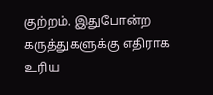குற்றம். இதுபோன்ற கருத்துகளுக்கு எதிராக உரிய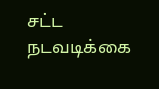சட்ட நடவடிக்கை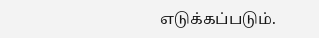எடுக்கப்படும்.